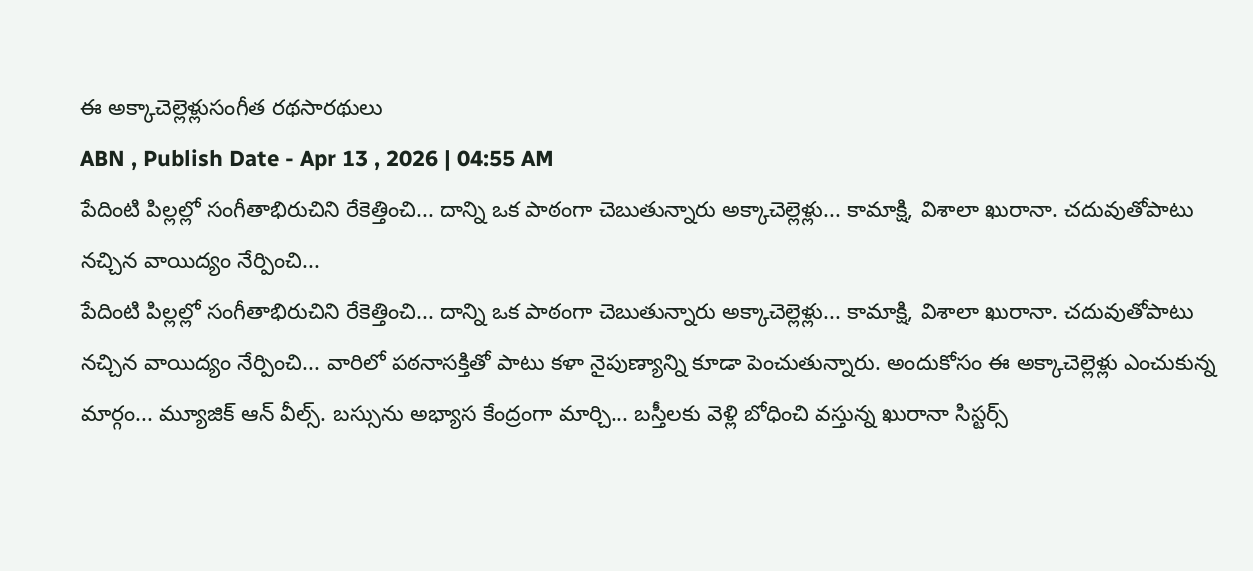ఈ అక్కాచెల్లెళ్లుసంగీత రథసారథులు
ABN , Publish Date - Apr 13 , 2026 | 04:55 AM
పేదింటి పిల్లల్లో సంగీతాభిరుచిని రేకెత్తించి... దాన్ని ఒక పాఠంగా చెబుతున్నారు అక్కాచెల్లెళ్లు... కామాక్షి, విశాలా ఖురానా. చదువుతోపాటు నచ్చిన వాయిద్యం నేర్పించి...
పేదింటి పిల్లల్లో సంగీతాభిరుచిని రేకెత్తించి... దాన్ని ఒక పాఠంగా చెబుతున్నారు అక్కాచెల్లెళ్లు... కామాక్షి, విశాలా ఖురానా. చదువుతోపాటు నచ్చిన వాయిద్యం నేర్పించి... వారిలో పఠనాసక్తితో పాటు కళా నైపుణ్యాన్ని కూడా పెంచుతున్నారు. అందుకోసం ఈ అక్కాచెల్లెళ్లు ఎంచుకున్న మార్గం... మ్యూజిక్ ఆన్ వీల్స్. బస్సును అభ్యాస కేంద్రంగా మార్చి... బస్తీలకు వెళ్లి బోధించి వస్తున్న ఖురానా సిస్టర్స్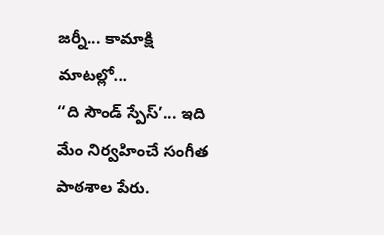జర్నీ... కామాక్షి మాటల్లో...
‘‘ది సౌండ్ స్పేస్’... ఇది మేం నిర్వహించే సంగీత పాఠశాల పేరు.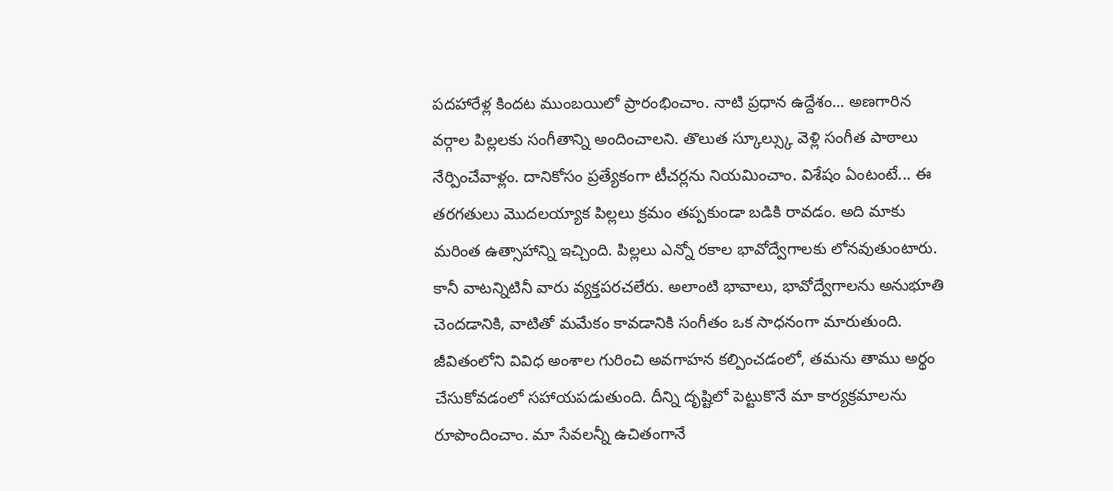పదహారేళ్ల కిందట ముంబయిలో ప్రారంభించాం. నాటి ప్రధాన ఉద్దేశం... అణగారిన వర్గాల పిల్లలకు సంగీతాన్ని అందించాలని. తొలుత స్కూల్స్కు వెళ్లి సంగీత పాఠాలు నేర్పించేవాళ్లం. దానికోసం ప్రత్యేకంగా టీచర్లను నియమించాం. విశేషం ఏంటంటే... ఈ తరగతులు మొదలయ్యాక పిల్లలు క్రమం తప్పకుండా బడికి రావడం. అది మాకు మరింత ఉత్సాహాన్ని ఇచ్చింది. పిల్లలు ఎన్నో రకాల భావోద్వేగాలకు లోనవుతుంటారు. కానీ వాటన్నిటినీ వారు వ్యక్తపరచలేరు. అలాంటి భావాలు, భావోద్వేగాలను అనుభూతి చెందడానికి, వాటితో మమేకం కావడానికి సంగీతం ఒక సాధనంగా మారుతుంది. జీవితంలోని వివిధ అంశాల గురించి అవగాహన కల్పించడంలో, తమను తాము అర్థం చేసుకోవడంలో సహాయపడుతుంది. దీన్ని దృష్టిలో పెట్టుకొనే మా కార్యక్రమాలను రూపొందించాం. మా సేవలన్నీ ఉచితంగానే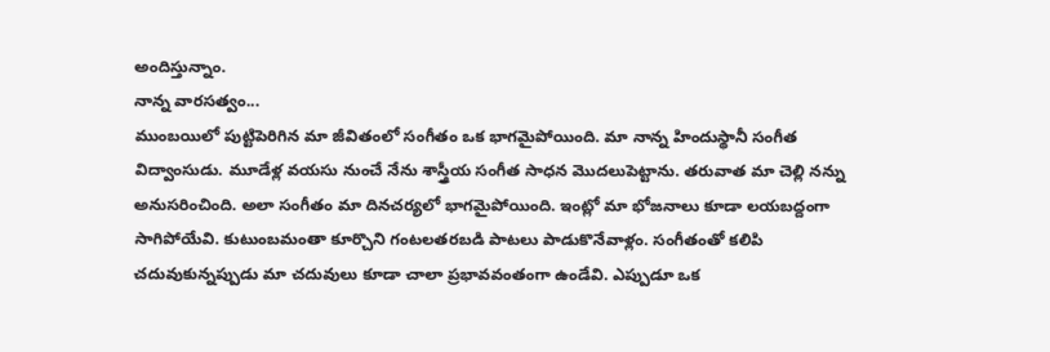అందిస్తున్నాం.
నాన్న వారసత్వం...
ముంబయిలో పుట్టిపెరిగిన మా జీవితంలో సంగీతం ఒక భాగమైపోయింది. మా నాన్న హిందుస్థానీ సంగీత విద్వాంసుడు. మూడేళ్ల వయసు నుంచే నేను శాస్త్రీయ సంగీత సాధన మొదలుపెట్టాను. తరువాత మా చెల్లి నన్ను అనుసరించింది. అలా సంగీతం మా దినచర్యలో భాగమైపోయింది. ఇంట్లో మా భోజనాలు కూడా లయబద్దంగా సాగిపోయేవి. కుటుంబమంతా కూర్చొని గంటలతరబడి పాటలు పాడుకొనేవాళ్లం. సంగీతంతో కలిపి చదువుకున్నప్పుడు మా చదువులు కూడా చాలా ప్రభావవంతంగా ఉండేవి. ఎప్పుడూ ఒక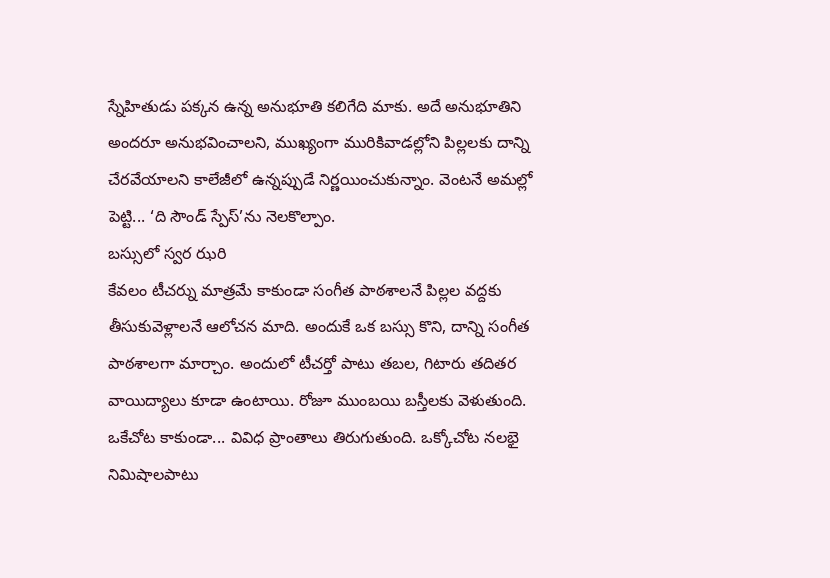స్నేహితుడు పక్కన ఉన్న అనుభూతి కలిగేది మాకు. అదే అనుభూతిని అందరూ అనుభవించాలని, ముఖ్యంగా మురికివాడల్లోని పిల్లలకు దాన్ని చేరవేయాలని కాలేజీలో ఉన్నప్పుడే నిర్ణయించుకున్నాం. వెంటనే అమల్లో పెట్టి... ‘ది సౌండ్ స్పేస్’ను నెలకొల్పాం.
బస్సులో స్వర ఝరి
కేవలం టీచర్ను మాత్రమే కాకుండా సంగీత పాఠశాలనే పిల్లల వద్దకు తీసుకువెళ్లాలనే ఆలోచన మాది. అందుకే ఒక బస్సు కొని, దాన్ని సంగీత పాఠశాలగా మార్చాం. అందులో టీచర్తో పాటు తబల, గిటారు తదితర వాయిద్యాలు కూడా ఉంటాయి. రోజూ ముంబయి బస్తీలకు వెళుతుంది. ఒకేచోట కాకుండా... వివిధ ప్రాంతాలు తిరుగుతుంది. ఒక్కోచోట నలభై నిమిషాలపాటు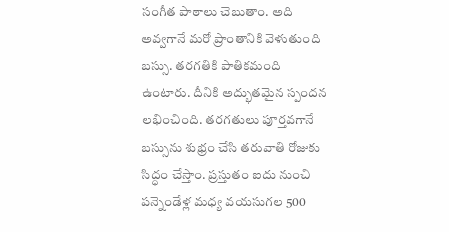సంగీత పాఠాలు చెబుతాం. అది అవ్వగానే మరో ప్రాంతానికి వెళుతుంది బస్సు. తరగతికి పాతికమంది ఉంటారు. దీనికి అద్భుతమైన స్పందన లభించింది. తరగతులు పూర్తవగానే బస్సును శుభ్రం చేసి తరువాతి రోజుకు సిద్ధం చేస్తాం. ప్రస్తుతం ఐదు నుంచి పన్నెండేళ్ల మధ్య వయసుగల 500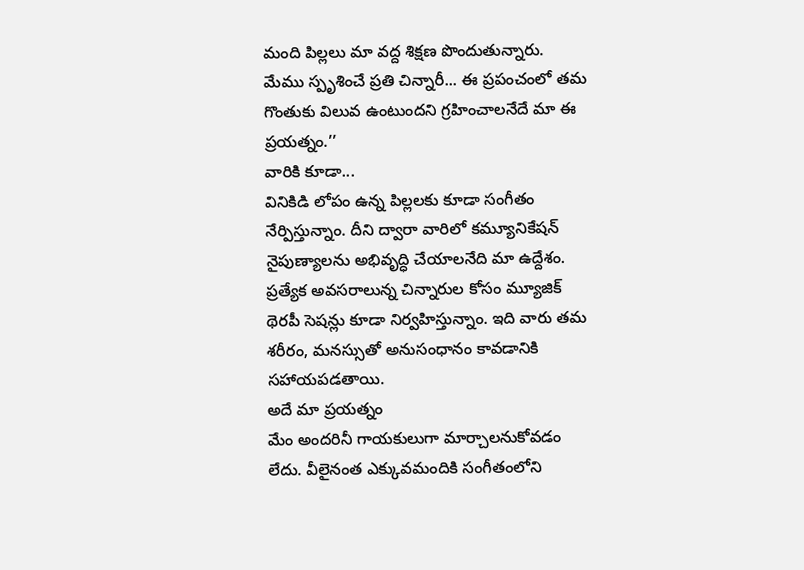మంది పిల్లలు మా వద్ద శిక్షణ పొందుతున్నారు. మేము స్పృశించే ప్రతి చిన్నారీ... ఈ ప్రపంచంలో తమ గొంతుకు విలువ ఉంటుందని గ్రహించాలనేదే మా ఈ ప్రయత్నం.’’
వారికి కూడా...
వినికిడి లోపం ఉన్న పిల్లలకు కూడా సంగీతం నేర్పిస్తున్నాం. దీని ద్వారా వారిలో కమ్యూనికేషన్ నైపుణ్యాలను అభివృద్ధి చేయాలనేది మా ఉద్దేశం. ప్రత్యేక అవసరాలున్న చిన్నారుల కోసం మ్యూజిక్ థెరపీ సెషన్లు కూడా నిర్వహిస్తున్నాం. ఇది వారు తమ శరీరం, మనస్సుతో అనుసంధానం కావడానికి సహాయపడతాయి.
అదే మా ప్రయత్నం
మేం అందరినీ గాయకులుగా మార్చాలనుకోవడం లేదు. వీలైనంత ఎక్కువమందికి సంగీతంలోని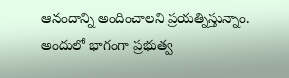ఆనందాన్ని అందించాలని ప్రయత్నిస్తున్నాం. అందులో భాగంగా ప్రభుత్వ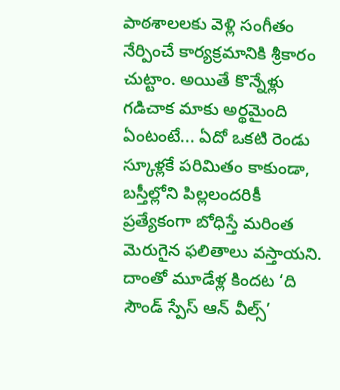పాఠశాలలకు వెళ్లి సంగీతం నేర్పించే కార్యక్రమానికి శ్రీకారం చుట్టాం. అయితే కొన్నేళ్లు గడిచాక మాకు అర్థమైంది ఏంటంటే... ఏదో ఒకటి రెండు స్కూళ్లకే పరిమితం కాకుండా, బస్తీల్లోని పిల్లలందరికీ ప్రత్యేకంగా బోధిస్తే మరింత మెరుగైన ఫలితాలు వస్తాయని. దాంతో మూడేళ్ల కిందట ‘ది సౌండ్ స్పేస్ ఆన్ వీల్స్’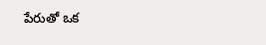పేరుతో ఒక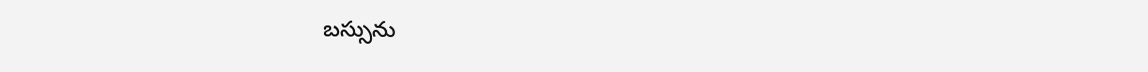బస్సును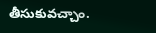తీసుకువచ్చాం.